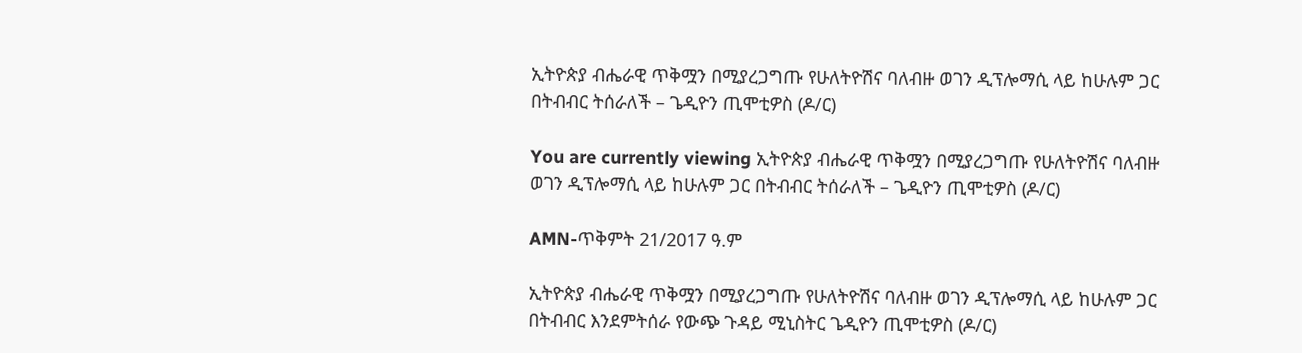ኢትዮጵያ ብሔራዊ ጥቅሟን በሚያረጋግጡ የሁለትዮሽና ባለብዙ ወገን ዲፕሎማሲ ላይ ከሁሉም ጋር በትብብር ትሰራለች – ጌዲዮን ጢሞቲዎስ (ዶ/ር)

You are currently viewing ኢትዮጵያ ብሔራዊ ጥቅሟን በሚያረጋግጡ የሁለትዮሽና ባለብዙ ወገን ዲፕሎማሲ ላይ ከሁሉም ጋር በትብብር ትሰራለች – ጌዲዮን ጢሞቲዎስ (ዶ/ር)

AMN-ጥቅምት 21/2017 ዓ.ም

ኢትዮጵያ ብሔራዊ ጥቅሟን በሚያረጋግጡ የሁለትዮሽና ባለብዙ ወገን ዲፕሎማሲ ላይ ከሁሉም ጋር በትብብር እንደምትሰራ የውጭ ጉዳይ ሚኒስትር ጌዲዮን ጢሞቲዎስ (ዶ/ር)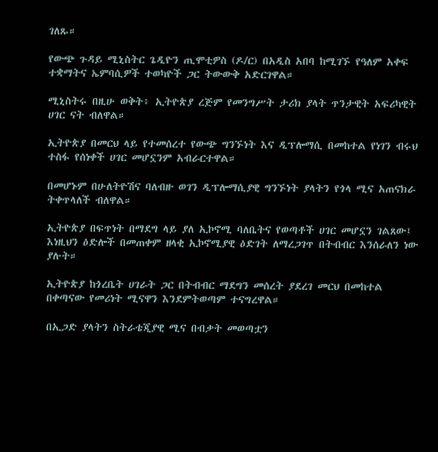ገለጹ።

የውጭ ጉዳይ ሚኒስትር ጌዲዮን ጢሞቲዎስ (ዶ/ር) በአዲስ አበባ ከሚገኙ የዓለም አቀፍ ተቋማትና ኤምባሲዎች ተወካዮች ጋር ትውውቅ አድርገዋል።

ሚኒስትሩ በዚሁ ወቅት፥ ኢትዮጵያ ረጅም የመንግሥት ታሪክ ያላት ጥንታዊት አፍሪካዊት ሀገር ናት ብለዋል።

ኢትዮጵያ በመርህ ላይ የተመሰረተ የውጭ ግንኙነት እና ዲፕሎማሲ በመከተል የነገን ብሩህ ተስፋ የሰነቀች ሀገር መሆኗንም አብራርተዋል።

በመሆኑም በሁለትዮሽና ባለብዙ ወገን ዲፕሎማሲያዊ ግንኙነት ያላትን የጎላ ሚና አጠናክራ ትቀጥላለች ብለዋል።

ኢትዮጵያ በፍጥነት በማደግ ላይ ያለ ኢኮኖሚ ባለቤትና የወጣቶች ሀገር መሆኗን ገልጸው፤ እነዚህን ዕድሎች በመጠቀም ዘላቂ ኢኮኖሚያዊ ዕድገት ለማረጋገጥ በትብብር እንሰራለን ነው ያሉት።

ኢትዮጵያ ከጎረቤት ሀገራት ጋር በትብብር ማደግን መሰረት ያደረገ መርህ በመከተል በቀጣናው የመሪነት ሚናዋን እንደምትወጣም ተናግረዋል።

በኢጋድ ያላትን ስትራቴጂያዊ ሚና በብቃት መወጣቷን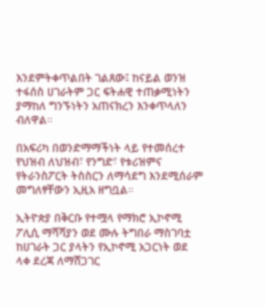እንደምትቀጥልበት ገልጸው፤ ከናይል ወንዝ ተፋሰስ ሀገራትም ጋር ፍትሐዊ ተጠቃሚነትን ያማከለ ግንኙነትን አጠናክረን እንቀጥላለን ብለዋል።

በአፍሪካ በወንድማማችነት ላይ የተመሰረተ የህዝብ ለህዝብ፣ የንግድ፣ የቱሪዝምና የትራንስፖርት ትስስርን ለማሳደግ እንደሚሰራም መግለፃቸውን ኢዚአ ዘግቧል።

ኢትዮጵያ በቅርቡ የተሟላ የማክሮ ኢኮኖሚ ፖሊሲ ማሻሻያን ወደ ሙሉ ትግበራ ማስገባቷ ከሀገራት ጋር ያላትን የኢኮኖሚ አጋርነት ወደ ላቀ ደረጃ ለማሸጋገር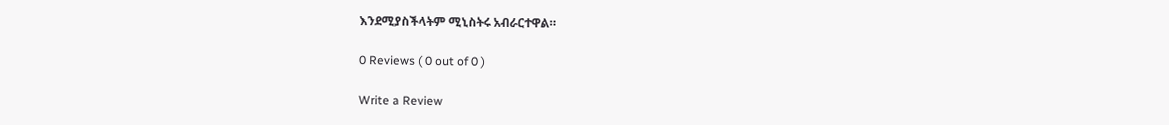እንደሚያስችላትም ሚኒስትሩ አብራርተዋል።

0 Reviews ( 0 out of 0 )

Write a Review